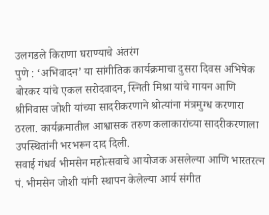उलगडले किराणा घराण्याचे अंतरंग
पुणे : ‘अभिवादन’ या सांगीतिक कार्यक्रमाचा दुसरा दिवस अभिषेक बोरकर यांचे एकल सरोदवादन, स्निती मिश्रा यांचे गायन आणि श्रीनिवास जोशी यांच्या सादरीकरणाने श्रोत्यांना मंत्रमुग्ध करणारा ठरला. कार्यक्रमातील आश्वासक तरुण कलाकारांच्या सादरीकरणाला उपस्थितांनी भरभरून दाद दिली.
सवाई गंधर्व भीमसेन महोत्सवाचे आयोजक असलेल्या आणि भारतरत्न पं. भीमसेन जोशी यांनी स्थापन केलेल्या आर्य संगीत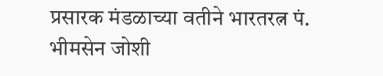प्रसारक मंडळाच्या वतीने भारतरत्न पं. भीमसेन जोशी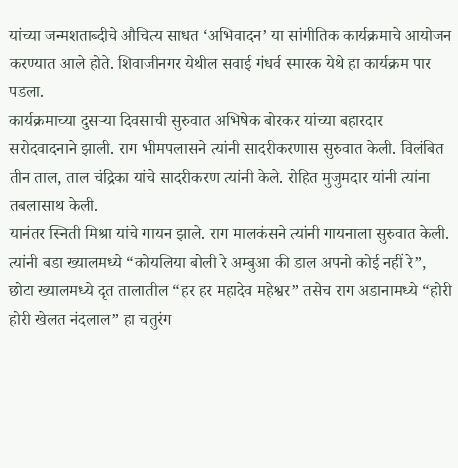यांच्या जन्मशताब्दीचे औचित्य साधत ‘अभिवादन’ या सांगीतिक कार्यक्रमाचे आयोजन करण्यात आले होते. शिवाजीनगर येथील सवाई गंधर्व स्मारक येथे हा कार्यक्रम पार पडला.
कार्यक्रमाच्या दुसऱ्या दिवसाची सुरुवात अभिषेक बोरकर यांच्या बहारदार सरोदवादनाने झाली. राग भीमपलासने त्यांनी सादरीकरणास सुरुवात केली. विलंबित तीन ताल, ताल चंद्रिका यांचे सादरीकरण त्यांनी केले. रोहित मुजुमदार यांनी त्यांना तबलासाथ केली.
यानंतर स्निती मिश्रा यांचे गायन झाले. राग मालकंसने त्यांनी गायनाला सुरुवात केली. त्यांनी बडा ख्यालमध्ये “कोयलिया बोली रे अम्बुआ की डाल अपनो कोई नहीं रे”, छोटा ख्यालमध्ये दृत तालातील “हर हर महादेव महेश्वर” तसेच राग अडानामध्ये “होरी होरी खेलत नंदलाल” हा चतुरंग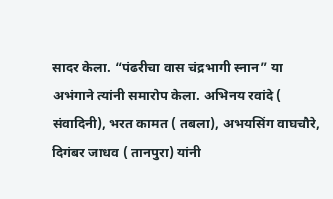सादर केला. “पंढरीचा वास चंद्रभागी स्नान” या अभंगाने त्यांनी समारोप केला. अभिनय रवांदे ( संवादिनी), भरत कामत ( तबला), अभयसिंग वाघचौरे, दिगंबर जाधव ( तानपुरा) यांनी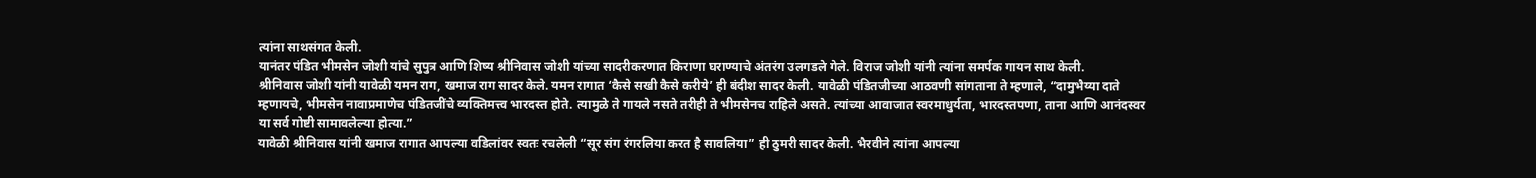त्यांना साथसंगत केली.
यानंतर पंडित भीमसेन जोशी यांचे सुपुत्र आणि शिष्य श्रीनिवास जोशी यांच्या सादरीकरणात किराणा घराण्याचे अंतरंग उलगडले गेले. विराज जोशी यांनी त्यांना समर्पक गायन साथ केली.
श्रीनिवास जोशी यांनी यावेळी यमन राग, खमाज राग सादर केले. यमन रागात ‘कैसे सखी कैसे करीये’ ही बंदीश सादर केली. यावेळी पंडितजीच्या आठवणी सांगताना ते म्हणाले, “दामुभैय्या दाते म्हणायचे, भीमसेन नावाप्रमाणेच पंडितजींचे व्यक्तिमत्त्व भारदस्त होते. त्यामुळे ते गायले नसते तरीही ते भीमसेनच राहिले असते. त्यांच्या आवाजात स्वरमाधुर्यता, भारदस्तपणा, ताना आणि आनंदस्वर या सर्व गोष्टी सामावलेल्या होत्या.”
यावेळी श्रीनिवास यांनी खमाज रागात आपल्या वडिलांवर स्वतः रचलेली “सूर संग रंगरलिया करत है सावलिया” ही ठुमरी सादर केली. भैरवीने त्यांना आपल्या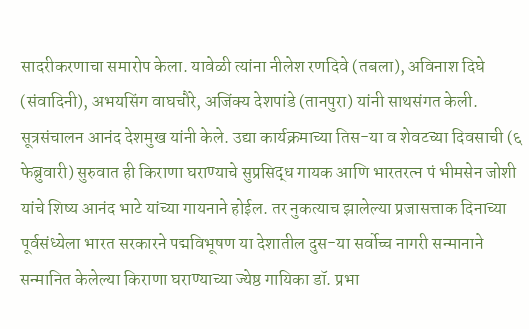सादरीकरणाचा समारोप केला. यावेळी त्यांना नीलेश रणदिवे (तबला), अविनाश दिघे (संवादिनी), अभयसिंग वाघचौरे, अजिंक्य देशपांडे (तानपुरा) यांनी साथसंगत केली. सूत्रसंचालन आनंद देशमुख यांनी केले. उद्या कार्यक्रमाच्या तिस-या व शेवटच्या दिवसाची (६ फेब्रुवारी) सुरुवात ही किराणा घराण्याचे सुप्रसिद्ध गायक आणि भारतरत्न पं भीमसेन जोशी यांचे शिष्य आनंद भाटे यांच्या गायनाने होईल. तर नुकत्याच झालेल्या प्रजासत्ताक दिनाच्या पूर्वसंध्येला भारत सरकारने पद्मविभूषण या देशातील दुस-या सर्वोच्च नागरी सन्मानाने सन्मानित केलेल्या किराणा घराण्याच्या ज्येष्ठ गायिका डॉ. प्रभा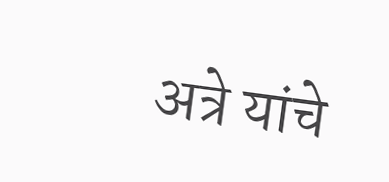अत्रे यांचे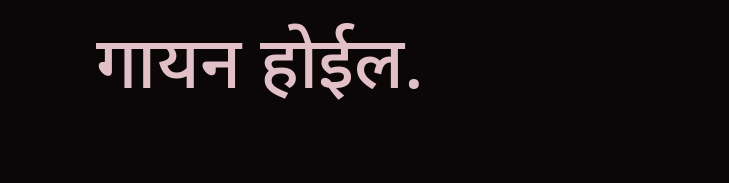गायन होईल.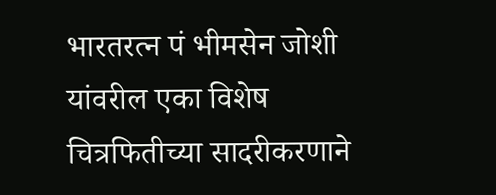भारतरत्न पं भीमसेन जोशी यांवरील एका विशेष चित्रफितीच्या सादरीकरणाने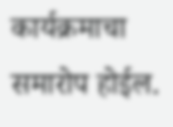कार्यक्रमाचा समारोप होईल.